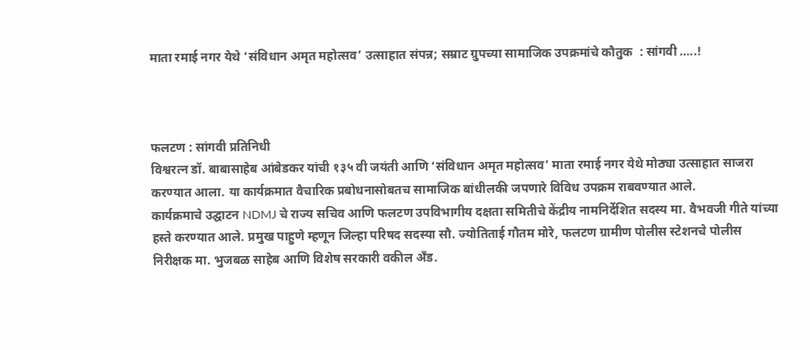माता रमाई नगर येथे ‘संविधान अमृत महोत्सव’ उत्साहात संपन्न; सम्राट ग्रुपच्या सामाजिक उपक्रमांचे कौतुक  : सांगवी …..!



फलटण : सांगवी प्रतिनिधी
विश्वरत्न डॉ. बाबासाहेब आंबेडकर यांची १३५ वी जयंती आणि ‘संविधान अमृत महोत्सव’ माता रमाई नगर येथे मोठ्या उत्साहात साजरा करण्यात आला. या कार्यक्रमात वैचारिक प्रबोधनासोबतच सामाजिक बांधीलकी जपणारे विविध उपक्रम राबवण्यात आले.
कार्यक्रमाचे उद्घाटन NDMJ चे राज्य सचिव आणि फलटण उपविभागीय दक्षता समितीचे केंद्रीय नामनिर्देशित सदस्य मा. वैभवजी गीते यांच्या हस्ते करण्यात आले. प्रमुख पाहुणे म्हणून जिल्हा परिषद सदस्या सौ. ज्योतिताई गौतम मोरे, फलटण ग्रामीण पोलीस स्टेशनचे पोलीस निरीक्षक मा. भुजबळ साहेब आणि विशेष सरकारी वकील अँड.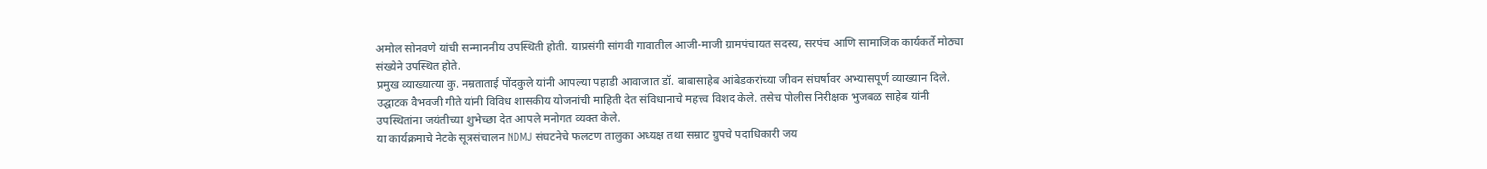अमोल सोनवणे यांची सन्माननीय उपस्थिती होती. याप्रसंगी सांगवी गावातील आजी-माजी ग्रामपंचायत सदस्य, सरपंच आणि सामाजिक कार्यकर्ते मोठ्या संख्येने उपस्थित होते.
प्रमुख व्याख्यात्या कु. नम्रताताई पोंदकुले यांनी आपल्या पहाडी आवाजात डॉ. बाबासाहेब आंबेडकरांच्या जीवन संघर्षावर अभ्यासपूर्ण व्याख्यान दिले. उद्घाटक वैभवजी गीते यांनी विविध शासकीय योजनांची माहिती देत संविधानाचे महत्त्व विशद केले. तसेच पोलीस निरीक्षक भुजबळ साहेब यांनी उपस्थितांना जयंतीच्या शुभेच्छा देत आपले मनोगत व्यक्त केले.
या कार्यक्रमाचे नेटके सूत्रसंचालन NDMJ संघटनेचे फलटण तालुका अध्यक्ष तथा सम्राट ग्रुपचे पदाधिकारी जय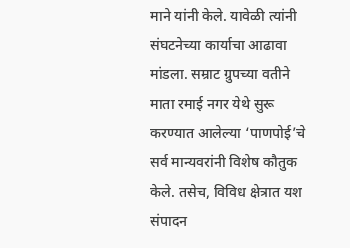माने यांनी केले. यावेळी त्यांनी संघटनेच्या कार्याचा आढावा मांडला. सम्राट ग्रुपच्या वतीने माता रमाई नगर येथे सुरू करण्यात आलेल्या ‘पाणपोई’चे सर्व मान्यवरांनी विशेष कौतुक केले. तसेच, विविध क्षेत्रात यश संपादन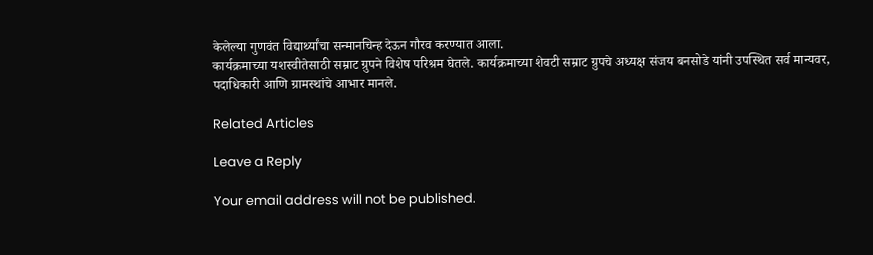केलेल्या गुणवंत विद्यार्थ्यांचा सन्मानचिन्ह देऊन गौरव करण्यात आला.
कार्यक्रमाच्या यशस्वीतेसाठी सम्राट ग्रुपने विशेष परिश्रम घेतले. कार्यक्रमाच्या शेवटी सम्राट ग्रुपचे अध्यक्ष संजय बनसोडे यांनी उपस्थित सर्व मान्यवर, पदाधिकारी आणि ग्रामस्थांचे आभार मानले.

Related Articles

Leave a Reply

Your email address will not be published.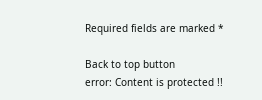Required fields are marked *

Back to top button
error: Content is protected !!